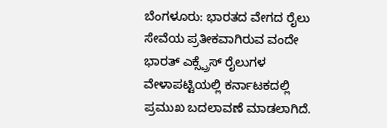ಬೆಂಗಳೂರು: ಭಾರತದ ವೇಗದ ರೈಲು ಸೇವೆಯ ಪ್ರತೀಕವಾಗಿರುವ ವಂದೇ ಭಾರತ್ ಎಕ್ಸ್ಪ್ರೆಸ್ ರೈಲುಗಳ ವೇಳಾಪಟ್ಟಿಯಲ್ಲಿ ಕರ್ನಾಟಕದಲ್ಲಿ ಪ್ರಮುಖ ಬದಲಾವಣೆ ಮಾಡಲಾಗಿದೆ.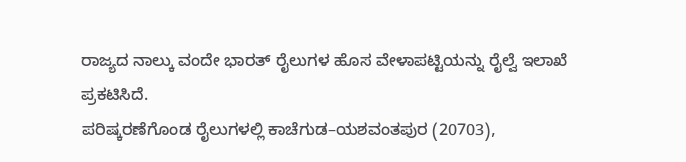ರಾಜ್ಯದ ನಾಲ್ಕು ವಂದೇ ಭಾರತ್ ರೈಲುಗಳ ಹೊಸ ವೇಳಾಪಟ್ಟಿಯನ್ನು ರೈಲ್ವೆ ಇಲಾಖೆ ಪ್ರಕಟಿಸಿದೆ.
ಪರಿಷ್ಕರಣೆಗೊಂಡ ರೈಲುಗಳಲ್ಲಿ ಕಾಚೆಗುಡ–ಯಶವಂತಪುರ (20703),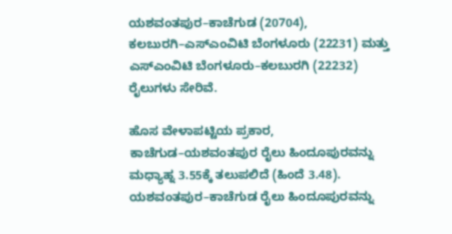ಯಶವಂತಪುರ–ಕಾಚೆಗುಡ (20704), ಕಲಬುರಗಿ–ಎಸ್ಎಂವಿಟಿ ಬೆಂಗಳೂರು (22231) ಮತ್ತು ಎಸ್ಎಂವಿಟಿ ಬೆಂಗಳೂರು–ಕಲಬುರಗಿ (22232) ರೈಲುಗಳು ಸೇರಿವೆ.

ಹೊಸ ವೇಳಾಪಟ್ಟಿಯ ಪ್ರಕಾರ, ಕಾಚೆಗುಡ–ಯಶವಂತಪುರ ರೈಲು ಹಿಂದೂಪುರವನ್ನು ಮಧ್ಯಾಹ್ನ 3.55ಕ್ಕೆ ತಲುಪಲಿದೆ (ಹಿಂದೆ 3.48). ಯಶವಂತಪುರ–ಕಾಚೆಗುಡ ರೈಲು ಹಿಂದೂಪುರವನ್ನು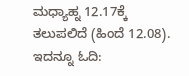ಮಧ್ಯಾಹ್ನ 12.17ಕ್ಕೆ ತಲುಪಲಿದೆ (ಹಿಂದೆ 12.08).
ಇದನ್ನೂ ಓದಿ: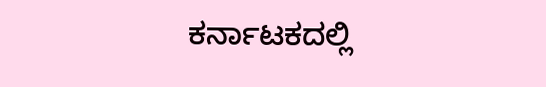ಕರ್ನಾಟಕದಲ್ಲಿ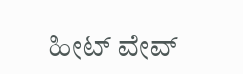ಹೀಟ್ ವೇವ್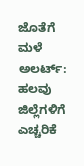ಜೊತೆಗೆ ಮಳೆ ಅಲರ್ಟ್: ಹಲವು ಜಿಲ್ಲೆಗಳಿಗೆ ಎಚ್ಚರಿಕೆ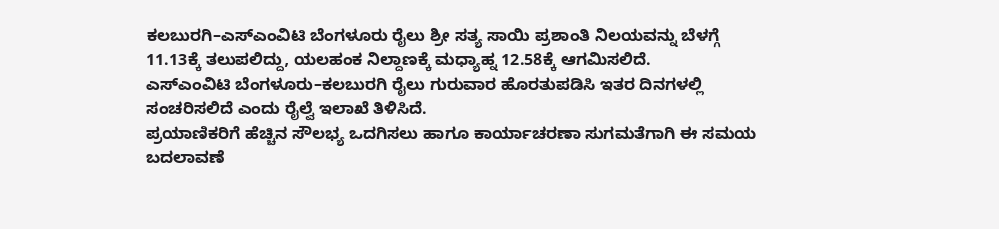ಕಲಬುರಗಿ–ಎಸ್ಎಂವಿಟಿ ಬೆಂಗಳೂರು ರೈಲು ಶ್ರೀ ಸತ್ಯ ಸಾಯಿ ಪ್ರಶಾಂತಿ ನಿಲಯವನ್ನು ಬೆಳಗ್ಗೆ 11.13ಕ್ಕೆ ತಲುಪಲಿದ್ದು, ಯಲಹಂಕ ನಿಲ್ದಾಣಕ್ಕೆ ಮಧ್ಯಾಹ್ನ 12.58ಕ್ಕೆ ಆಗಮಿಸಲಿದೆ.
ಎಸ್ಎಂವಿಟಿ ಬೆಂಗಳೂರು–ಕಲಬುರಗಿ ರೈಲು ಗುರುವಾರ ಹೊರತುಪಡಿಸಿ ಇತರ ದಿನಗಳಲ್ಲಿ ಸಂಚರಿಸಲಿದೆ ಎಂದು ರೈಲ್ವೆ ಇಲಾಖೆ ತಿಳಿಸಿದೆ.
ಪ್ರಯಾಣಿಕರಿಗೆ ಹೆಚ್ಚಿನ ಸೌಲಭ್ಯ ಒದಗಿಸಲು ಹಾಗೂ ಕಾರ್ಯಾಚರಣಾ ಸುಗಮತೆಗಾಗಿ ಈ ಸಮಯ ಬದಲಾವಣೆ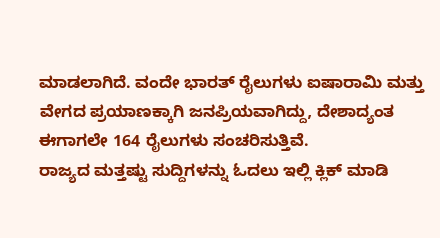ಮಾಡಲಾಗಿದೆ. ವಂದೇ ಭಾರತ್ ರೈಲುಗಳು ಐಷಾರಾಮಿ ಮತ್ತು ವೇಗದ ಪ್ರಯಾಣಕ್ಕಾಗಿ ಜನಪ್ರಿಯವಾಗಿದ್ದು, ದೇಶಾದ್ಯಂತ ಈಗಾಗಲೇ 164 ರೈಲುಗಳು ಸಂಚರಿಸುತ್ತಿವೆ.
ರಾಜ್ಯದ ಮತ್ತಷ್ಟು ಸುದ್ದಿಗಳನ್ನು ಓದಲು ಇಲ್ಲಿ ಕ್ಲಿಕ್ ಮಾಡಿ